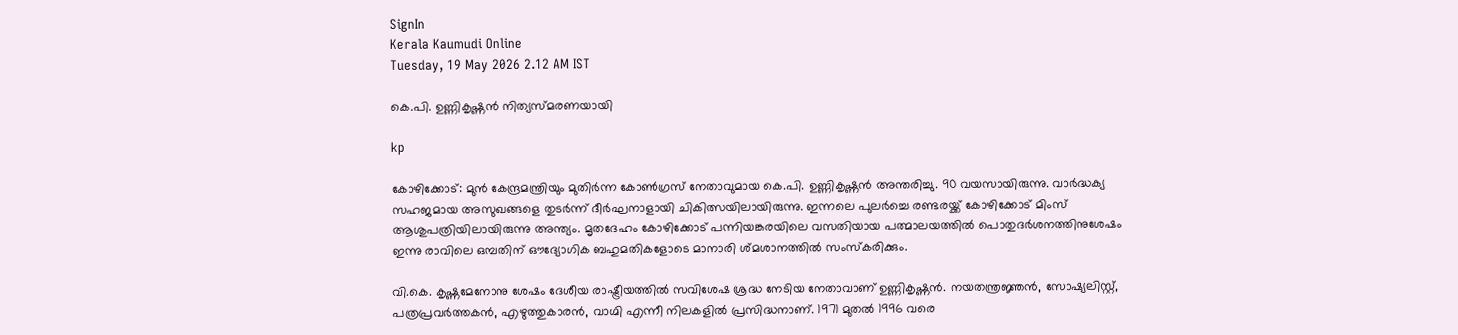SignIn
Kerala Kaumudi Online
Tuesday, 19 May 2026 2.12 AM IST

കെ.പി. ഉണ്ണികൃഷ്ണൻ നിത്യസ്മരണയായി

kp

കോഴിക്കോട്: മുൻ കേന്ദ്രമന്ത്രിയും മുതിർന്ന കോൺഗ്രസ് നേതാവുമായ കെ.പി. ഉണ്ണികൃഷ്ണൻ അന്തരിച്ചു. 90 വയസായിരുന്നു. വാർദ്ധക്യ സഹജമായ അസുഖങ്ങളെ തുടർന്ന് ദീർഘനാളായി ചികിത്സയിലായിരുന്നു. ഇന്നലെ പുലർച്ചെ രണ്ടരയ്ക്ക് കോഴിക്കോട് മിംസ് ആശുപത്രിയിലായിരുന്നു അന്ത്യം. മൃതദേഹം കോഴിക്കോട് പന്നിയങ്കരയിലെ വസതിയായ പത്മാലയത്തിൽ പൊതുദർശനത്തിനുശേഷം ഇന്നു രാവിലെ ഒമ്പതിന് ഔദ്യോഗിക ബഹുമതികളോടെ മാനാരി ശ്മശാനത്തിൽ സംസ്കരിക്കും.

വി.കെ. കൃഷ്ണമേനോനു ശേഷം ദേശീയ രാഷ്ട്രീയത്തിൽ സവിശേഷ ശ്രദ്ധ നേടിയ നേതാവാണ് ഉണ്ണികൃഷ്ണൻ. നയതന്ത്രജ്ഞൻ, സോഷ്യലിസ്റ്റ്, പത്രപ്രവർത്തകൻ, എഴുത്തുകാരൻ, വാഗ്മി എന്നീ നിലകളിൽ പ്രസിദ്ധനാണ്. 1971 മുതൽ 1996 വരെ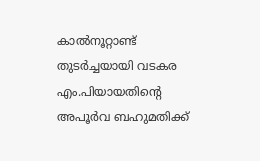കാൽനൂറ്റാണ്ട് തുടർച്ചയായി വടകര എം.പിയായതിന്റെ അപൂർവ ബഹുമതിക്ക്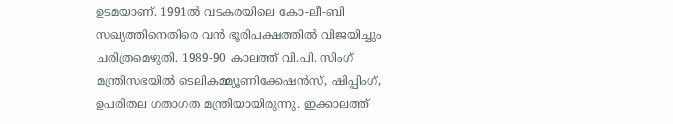ഉടമയാണ്. 1991ൽ വടകരയിലെ കോ-ലീ-ബി സഖ്യത്തിനെതിരെ വൻ ഭൂരിപക്ഷത്തിൽ വിജയിച്ചും ചരിത്രമെഴുതി. 1989-90 കാലത്ത് വി.പി. സിംഗ് മന്ത്രിസഭയിൽ ടെലികമ്മ്യൂണിക്കേഷൻസ്, ഷിപ്പിംഗ്, ഉപരിതല ഗതാഗത മന്ത്രിയായിരുന്നു. ഇക്കാലത്ത്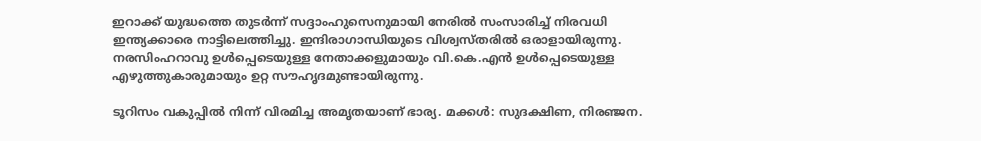ഇറാക്ക് യുദ്ധത്തെ തുടർന്ന് സദ്ദാംഹുസെനുമായി നേരിൽ സംസാരിച്ച് നിരവധി ഇന്ത്യക്കാരെ നാട്ടിലെത്തിച്ചു. ഇന്ദിരാഗാന്ധിയുടെ വിശ്വസ്തരിൽ ഒരാളായിരുന്നു. നരസിംഹറാവു ഉൾപ്പെടെയുള്ള നേതാക്കളുമായും വി.കെ.എൻ ഉൾപ്പെടെയുള്ള എഴുത്തുകാരുമായും ഉറ്റ സൗഹൃദമുണ്ടായിരുന്നു.

ടൂറിസം വകുപ്പിൽ നിന്ന് വിരമിച്ച അമൃതയാണ് ഭാര്യ. മക്കൾ: സുദക്ഷിണ, നിരഞ്ജന.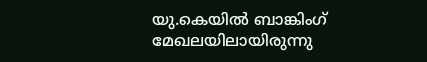യു.കെയിൽ ബാങ്കിംഗ് മേഖലയിലായിരുന്നു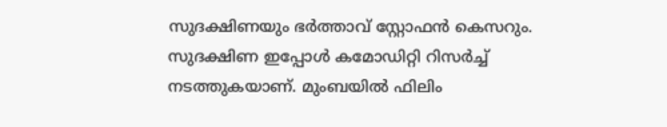സുദക്ഷിണയും ഭർത്താവ് സ്റ്റോഫൻ കെസറും. സുദക്ഷിണ ഇപ്പോൾ കമോഡിറ്റി റിസർച്ച് നടത്തുകയാണ്. മുംബയിൽ ഫിലിം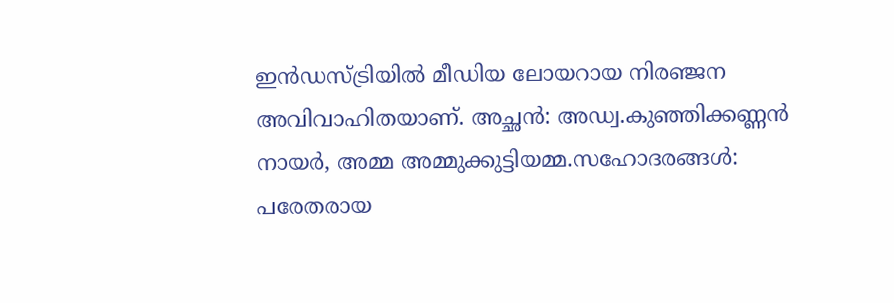ഇൻഡസ്ട്രിയിൽ മീഡിയ ലോയറായ നിരഞ്ജന അവിവാഹിതയാണ്. അച്ഛൻ: അഡ്വ.കുഞ്ഞിക്കണ്ണൻ നായർ, അമ്മ അമ്മുക്കുട്ടിയമ്മ.സഹോദരങ്ങൾ: പരേതരായ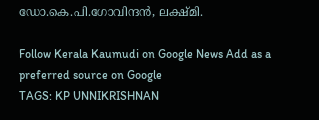ഡോ.കെ.പി.ഗോവിന്ദൻ, ലക്ഷ്മി.

Follow Kerala Kaumudi on Google News Add as a preferred source on Google
TAGS: KP UNNIKRISHNAN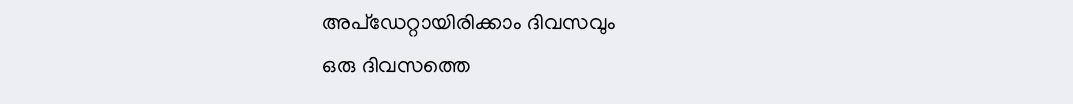അപ്ഡേറ്റായിരിക്കാം ദിവസവും
ഒരു ദിവസത്തെ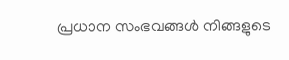പ്രധാന സംഭവങ്ങൾ നിങ്ങളുടെ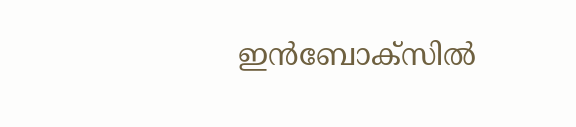ഇൻബോക്സിൽ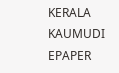KERALA KAUMUDI EPAPER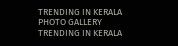TRENDING IN KERALA
PHOTO GALLERY
TRENDING IN KERALA